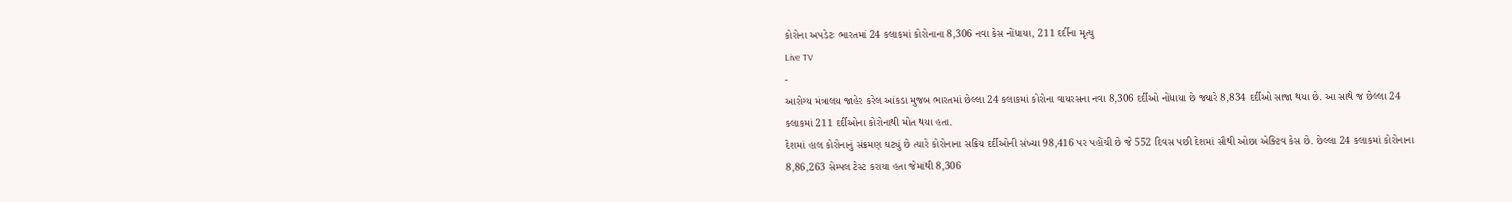કોરોના અપડેટઃ ભારતમાં 24 કલાકમાં કોરોનાના 8,306 નવા કેસ નોંધાયા, 211 દર્દીના મૃત્યુ
Live TV
-
આરોગ્ય મંત્રાલય જાહેર કરેલ આંકડા મુજબ ભારતમાં છેલ્લા 24 કલાકમાં કોરોના વાયરસના નવા 8,306 દર્દીઓ નોંધાયા છે જ્યારે 8,834 દર્દીઓ સાજા થયા છે. આ સાથે જ છેલ્લા 24 કલાકમાં 211 દર્દીઓના કોરોનાથી મોત થયા હતા.
દેશમાં હાલ કોરોનાનું સંક્રમણ ઘટ્યું છે ત્યારે કોરોનાના સક્રિય દર્દીઓની સંખ્યા 98,416 પર પહોંચી છે જે 552 દિવસ પછી દેશમાં સૌથી ઓછા એક્ટિવ કેસ છે. છેલ્લા 24 કલાકમાં કોરોનાના 8,86,263 સેમ્પલ ટેસ્ટ કરાયા હતા જેમાંથી 8,306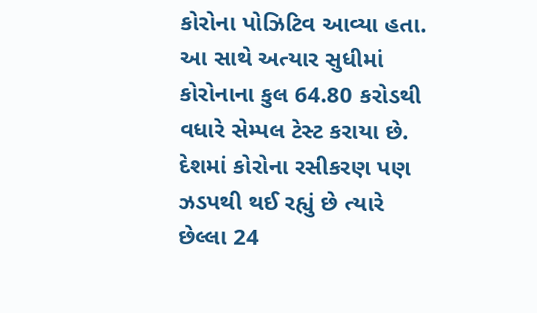કોરોના પોઝિટિવ આવ્યા હતા. આ સાથે અત્યાર સુધીમાં કોરોનાના કુલ 64.80 કરોડથી વધારે સેમ્પલ ટેસ્ટ કરાયા છે. દેશમાં કોરોના રસીકરણ પણ ઝડપથી થઈ રહ્યું છે ત્યારે છેલ્લા 24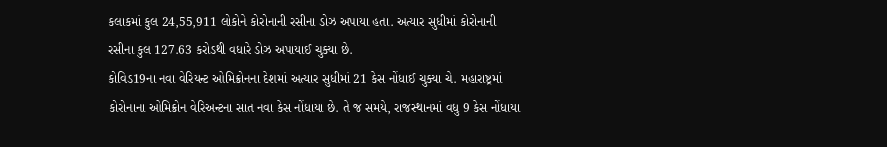કલાકમાં કુલ 24,55,911 લોકોને કોરોનાની રસીના ડોઝ અપાયા હતા. અત્યાર સુધીમાં કોરોનાની રસીના કુલ 127.63 કરોડથી વધારે ડોઝ અપાયાઈ ચુક્યા છે.
કોવિડ19ના નવા વેરિયન્ટ ઓમિક્રોનના દેશમાં અત્યાર સુધીમાં 21 કેસ નોંધાઈ ચુક્યા ચે. મહારાષ્ટ્રમાં કોરોનાના ઓમિક્રોન વેરિઅન્ટના સાત નવા કેસ નોંધાયા છે. તે જ સમયે, રાજસ્થાનમાં વધુ 9 કેસ નોંધાયા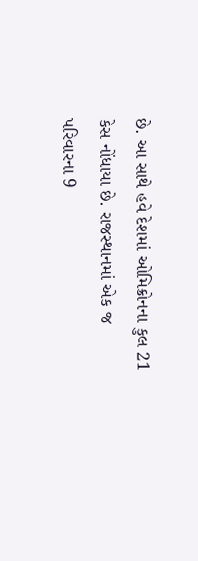છે. આ સાથે હવે દેશમાં ઓમિક્રોનના કુલ 21 કેસ નોંધાયા છે. રાજસ્થાનમાં એક જ પરિવારના 9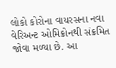લોકો કોરોના વાયરસના નવા વેરિઅન્ટ ઓમિક્રોનથી સંક્રમિત જોવા મળ્યા છે. આ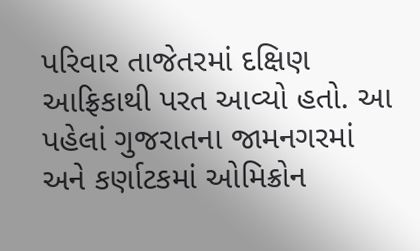પરિવાર તાજેતરમાં દક્ષિણ આફ્રિકાથી પરત આવ્યો હતો. આ પહેલાં ગુજરાતના જામનગરમાં અને કર્ણાટકમાં ઓમિક્રોન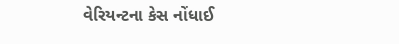વેરિયન્ટના કેસ નોંધાઈ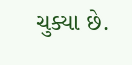ચુક્યા છે.